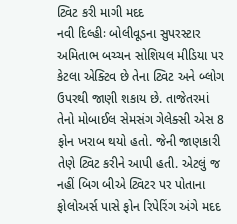ટ્વિટ કરી માગી મદદ
નવી દિલ્હીઃ બોલીવૂડના સુપરસ્ટાર અમિતાભ બચ્ચન સોશિયલ મીડિયા પર કેટલા એક્ટિવ છે તેના ટ્વિટ અને બ્લોગ ઉપરથી જાણી શકાય છે. તાજેતરમાં તેનો મોબાઈલ સેમસંગ ગેલેક્સી એસ 8 ફોન ખરાબ થયો હતો. જેની જાણકારી તેણે ટ્વિટ કરીને આપી હતી. એટલું જ નહીં બિગ બીએ ટ્વિટર પર પોતાના ફોલોઅર્સ પાસે ફોન રિપેરિંગ અંગે મદદ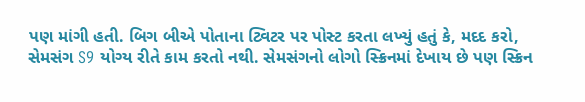પણ માંગી હતી. બિગ બીએ પોતાના ટ્વિટર પર પોસ્ટ કરતા લખ્યું હતું કે, મદદ કરો, સેમસંગ S9 યોગ્ય રીતે કામ કરતો નથી. સેમસંગનો લોગો સ્ક્રિનમાં દેખાય છે પણ સ્ક્રિન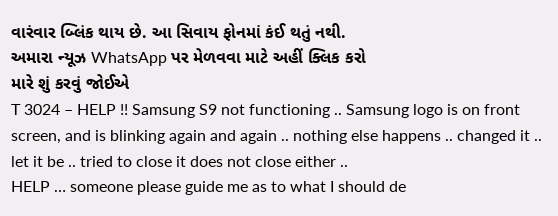વારંવાર બ્લિંક થાય છે. આ સિવાય ફોનમાં કંઈ થતું નથી.
અમારા ન્યૂઝ WhatsApp પર મેળવવા માટે અહીં ક્લિક કરો
મારે શું કરવું જોઈએ
T 3024 – HELP !! Samsung S9 not functioning .. Samsung logo is on front screen, and is blinking again and again .. nothing else happens .. changed it .. let it be .. tried to close it does not close either ..
HELP … someone please guide me as to what I should de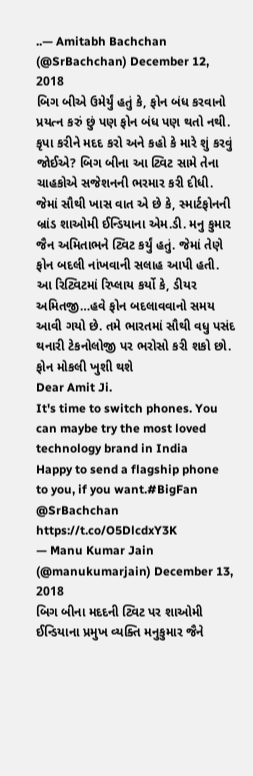..— Amitabh Bachchan (@SrBachchan) December 12, 2018
બિગ બીએ ઉમેર્યું હતું કે, ફોન બંધ કરવાનો પ્રયત્ન કરું છું પણ ફોન બંધ પણ થતો નથી. કૃપા કરીને મદદ કરો અને કહો કે મારે શું કરવું જોઈએ? બિગ બીના આ ટ્વિટ સામે તેના ચાહકોએ સજેશનની ભરમાર કરી દીધી. જેમાં સૌથી ખાસ વાત એ છે કે, સ્માર્ટફોનની બ્રાંડ શાઓમી ઈન્ડિયાના એમ.ડી. મનુ કુમાર જૈન અમિતાભને ટ્વિટ કર્યું હતું. જેમાં તેણે ફોન બદલી નાંખવાની સલાહ આપી હતી. આ રિટ્વિટમાં રિપ્લાય કર્યો કે, ડીયર અમિતજી…હવે ફોન બદલાવવાનો સમય આવી ગયો છે. તમે ભારતમાં સૌથી વધુ પસંદ થનારી ટેકનોલોજી પર ભરોસો કરી શકો છો.
ફોન મોકલી ખુશી થશે
Dear Amit Ji.
It's time to switch phones. You can maybe try the most loved technology brand in India
Happy to send a flagship phone to you, if you want.#BigFan @SrBachchan https://t.co/O5DlcdxY3K
— Manu Kumar Jain (@manukumarjain) December 13, 2018
બિગ બીના મદદની ટ્વિટ પર શાઓમી ઈન્ડિયાના પ્રમુખ વ્યક્તિ મનુકુમાર જૈને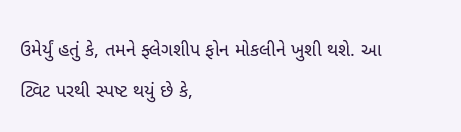ઉમેર્યું હતું કે, તમને ફ્લેગશીપ ફોન મોકલીને ખુશી થશે. આ ટ્વિટ પરથી સ્પષ્ટ થયું છે કે,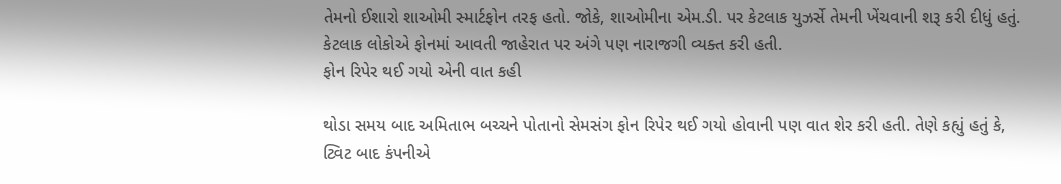તેમનો ઈશારો શાઓમી સ્માર્ટફોન તરફ હતો. જોકે, શાઓમીના એમ.ડી. પર કેટલાક યુઝર્સે તેમની ખેંચવાની શરૂ કરી દીધું હતું. કેટલાક લોકોએ ફોનમાં આવતી જાહેરાત પર અંગે પણ નારાજગી વ્યક્ત કરી હતી.
ફોન રિપેર થઈ ગયો એની વાત કહી

થોડા સમય બાદ અમિતાભ બચ્ચને પોતાનો સેમસંગ ફોન રિપેર થઈ ગયો હોવાની પણ વાત શેર કરી હતી. તેણે કહ્યું હતું કે, ટ્વિટ બાદ કંપનીએ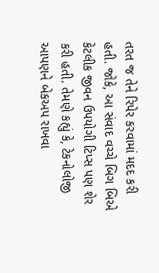તરત જ તેને રિપેર કરવામાં મદદ કરી હતી. જોકે, આ સંવાદ વચ્ચે બિગ બિએ કેટલીક જીવન ઉપયોગી ટિપ્સ પણ શેર કરી હતી. તેમણે કહ્યું કે, ટેકનોલોજી આપણને બેકઅપ રાખવા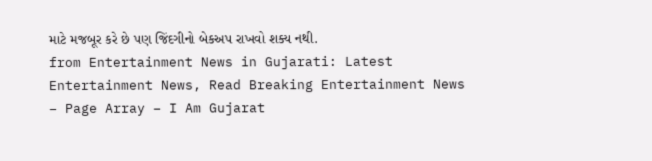માટે મજબૂર કરે છે પણ જિંદગીનો બેકઅપ રાખવો શક્ય નથી.
from Entertainment News in Gujarati: Latest Entertainment News, Read Breaking Entertainment News – Page Array – I Am Gujarat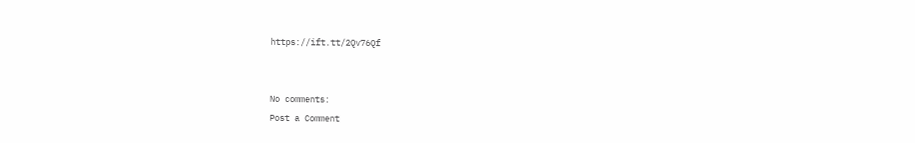https://ift.tt/2Qv76Qf


No comments:
Post a Comment